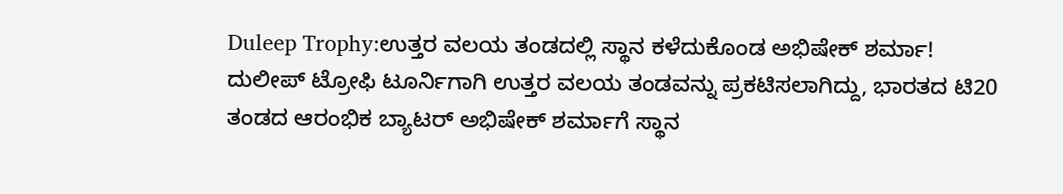Duleep Trophy:ಉತ್ತರ ವಲಯ ತಂಡದಲ್ಲಿ ಸ್ಥಾನ ಕಳೆದುಕೊಂಡ ಅಭಿಷೇಕ್ ಶರ್ಮಾ!
ದುಲೀಪ್ ಟ್ರೋಫಿ ಟೂರ್ನಿಗಾಗಿ ಉತ್ತರ ವಲಯ ತಂಡವನ್ನು ಪ್ರಕಟಿಸಲಾಗಿದ್ದು, ಭಾರತದ ಟಿ20 ತಂಡದ ಆರಂಭಿಕ ಬ್ಯಾಟರ್ ಅಭಿಷೇಕ್ ಶರ್ಮಾಗೆ ಸ್ಥಾನ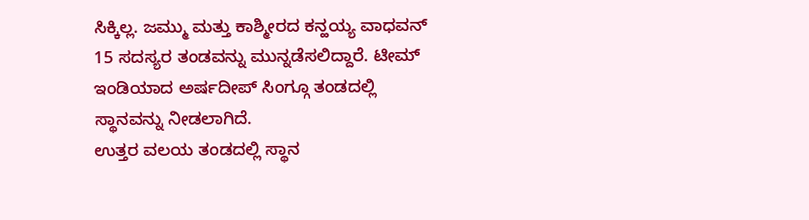ಸಿಕ್ಕಿಲ್ಲ. ಜಮ್ಮು ಮತ್ತು ಕಾಶ್ಮೀರದ ಕನ್ಹಯ್ಯ ವಾಧವನ್ 15 ಸದಸ್ಯರ ತಂಡವನ್ನು ಮುನ್ನಡೆಸಲಿದ್ದಾರೆ. ಟೀಮ್ ಇಂಡಿಯಾದ ಅರ್ಷದೀಪ್ ಸಿಂಗ್ಗೂ ತಂಡದಲ್ಲಿ ಸ್ಥಾನವನ್ನು ನೀಡಲಾಗಿದೆ.
ಉತ್ತರ ವಲಯ ತಂಡದಲ್ಲಿ ಸ್ಥಾನ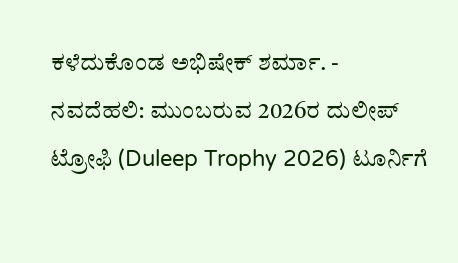ಕಳೆದುಕೊಂಡ ಅಭಿಷೇಕ್ ಶರ್ಮಾ. -
ನವದೆಹಲಿ: ಮುಂಬರುವ 2026ರ ದುಲೀಪ್ ಟ್ರೋಫಿ (Duleep Trophy 2026) ಟೂರ್ನಿಗೆ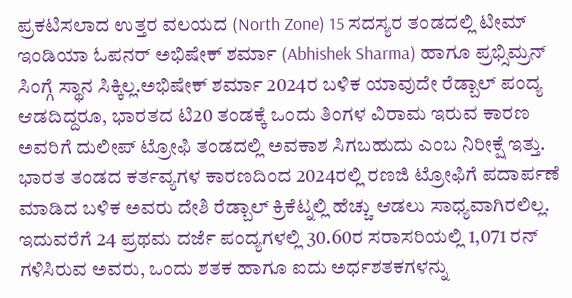ಪ್ರಕಟಿಸಲಾದ ಉತ್ತರ ವಲಯದ (North Zone) 15 ಸದಸ್ಯರ ತಂಡದಲ್ಲಿ ಟೀಮ್ ಇಂಡಿಯಾ ಓಪನರ್ ಅಭಿಷೇಕ್ ಶರ್ಮಾ (Abhishek Sharma) ಹಾಗೂ ಪ್ರಭ್ಸಿಮ್ರನ್ ಸಿಂಗ್ಗೆ ಸ್ಥಾನ ಸಿಕ್ಕಿಲ್ಲ.ಅಭಿಷೇಕ್ ಶರ್ಮಾ 2024ರ ಬಳಿಕ ಯಾವುದೇ ರೆಡ್ಬಾಲ್ ಪಂದ್ಯ ಆಡದಿದ್ದರೂ, ಭಾರತದ ಟಿ20 ತಂಡಕ್ಕೆ ಒಂದು ತಿಂಗಳ ವಿರಾಮ ಇರುವ ಕಾರಣ ಅವರಿಗೆ ದುಲೀಪ್ ಟ್ರೋಫಿ ತಂಡದಲ್ಲಿ ಅವಕಾಶ ಸಿಗಬಹುದು ಎಂಬ ನಿರೀಕ್ಷೆ ಇತ್ತು.
ಭಾರತ ತಂಡದ ಕರ್ತವ್ಯಗಳ ಕಾರಣದಿಂದ 2024ರಲ್ಲಿ ರಣಜಿ ಟ್ರೋಫಿಗೆ ಪದಾರ್ಪಣೆ ಮಾಡಿದ ಬಳಿಕ ಅವರು ದೇಶಿ ರೆಡ್ಬಾಲ್ ಕ್ರಿಕೆಟ್ನಲ್ಲಿ ಹೆಚ್ಚು ಆಡಲು ಸಾಧ್ಯವಾಗಿರಲಿಲ್ಲ. ಇದುವರೆಗೆ 24 ಪ್ರಥಮ ದರ್ಜೆ ಪಂದ್ಯಗಳಲ್ಲಿ 30.60ರ ಸರಾಸರಿಯಲ್ಲಿ 1,071 ರನ್ ಗಳಿಸಿರುವ ಅವರು, ಒಂದು ಶತಕ ಹಾಗೂ ಐದು ಅರ್ಧಶತಕಗಳನ್ನು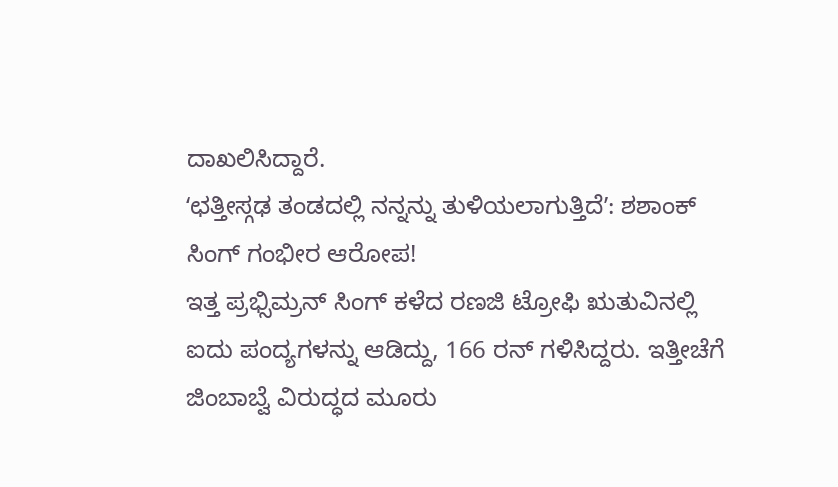ದಾಖಲಿಸಿದ್ದಾರೆ.
ʻಛತ್ತೀಸ್ಗಢ ತಂಡದಲ್ಲಿ ನನ್ನನ್ನು ತುಳಿಯಲಾಗುತ್ತಿದೆʼ: ಶಶಾಂಕ್ ಸಿಂಗ್ ಗಂಭೀರ ಆರೋಪ!
ಇತ್ತ ಪ್ರಭ್ಸಿಮ್ರನ್ ಸಿಂಗ್ ಕಳೆದ ರಣಜಿ ಟ್ರೋಫಿ ಋತುವಿನಲ್ಲಿ ಐದು ಪಂದ್ಯಗಳನ್ನು ಆಡಿದ್ದು, 166 ರನ್ ಗಳಿಸಿದ್ದರು. ಇತ್ತೀಚೆಗೆ ಜಿಂಬಾಬ್ವೆ ವಿರುದ್ಧದ ಮೂರು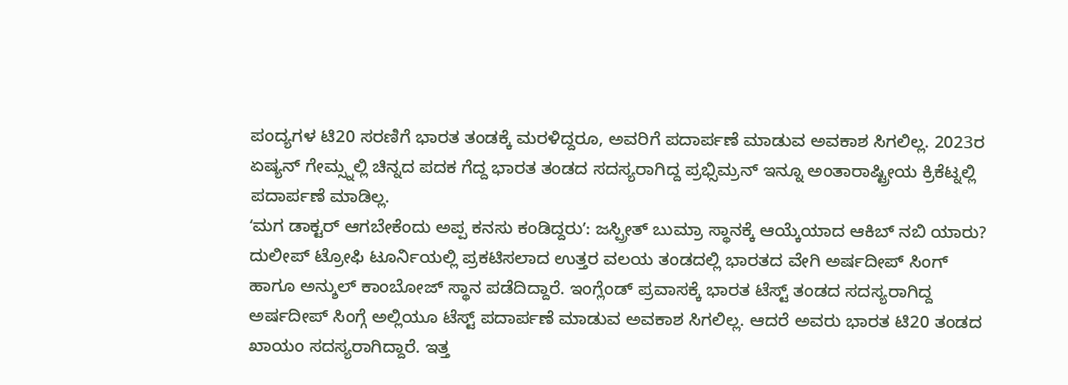ಪಂದ್ಯಗಳ ಟಿ20 ಸರಣಿಗೆ ಭಾರತ ತಂಡಕ್ಕೆ ಮರಳಿದ್ದರೂ, ಅವರಿಗೆ ಪದಾರ್ಪಣೆ ಮಾಡುವ ಅವಕಾಶ ಸಿಗಲಿಲ್ಲ. 2023ರ ಏಷ್ಯನ್ ಗೇಮ್ಸ್ನಲ್ಲಿ ಚಿನ್ನದ ಪದಕ ಗೆದ್ದ ಭಾರತ ತಂಡದ ಸದಸ್ಯರಾಗಿದ್ದ ಪ್ರಭ್ಸಿಮ್ರನ್ ಇನ್ನೂ ಅಂತಾರಾಷ್ಟ್ರೀಯ ಕ್ರಿಕೆಟ್ನಲ್ಲಿ ಪದಾರ್ಪಣೆ ಮಾಡಿಲ್ಲ.
ʻಮಗ ಡಾಕ್ಟರ್ ಆಗಬೇಕೆಂದು ಅಪ್ಪ ಕನಸು ಕಂಡಿದ್ದರುʼ: ಜಸ್ಪ್ರೀತ್ ಬುಮ್ರಾ ಸ್ಥಾನಕ್ಕೆ ಆಯ್ಕೆಯಾದ ಆಕಿಬ್ ನಬಿ ಯಾರು?
ದುಲೀಪ್ ಟ್ರೋಫಿ ಟೂರ್ನಿಯಲ್ಲಿ ಪ್ರಕಟಿಸಲಾದ ಉತ್ತರ ವಲಯ ತಂಡದಲ್ಲಿ ಭಾರತದ ವೇಗಿ ಅರ್ಷದೀಪ್ ಸಿಂಗ್ ಹಾಗೂ ಅನ್ಶುಲ್ ಕಾಂಬೋಜ್ ಸ್ಥಾನ ಪಡೆದಿದ್ದಾರೆ. ಇಂಗ್ಲೆಂಡ್ ಪ್ರವಾಸಕ್ಕೆ ಭಾರತ ಟೆಸ್ಟ್ ತಂಡದ ಸದಸ್ಯರಾಗಿದ್ದ ಅರ್ಷದೀಪ್ ಸಿಂಗ್ಗೆ ಅಲ್ಲಿಯೂ ಟೆಸ್ಟ್ ಪದಾರ್ಪಣೆ ಮಾಡುವ ಅವಕಾಶ ಸಿಗಲಿಲ್ಲ. ಆದರೆ ಅವರು ಭಾರತ ಟಿ20 ತಂಡದ ಖಾಯಂ ಸದಸ್ಯರಾಗಿದ್ದಾರೆ. ಇತ್ತ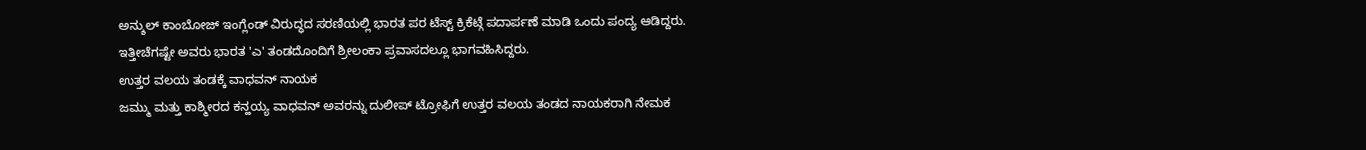ಅನ್ಶುಲ್ ಕಾಂಬೋಜ್ ಇಂಗ್ಲೆಂಡ್ ವಿರುದ್ಧದ ಸರಣಿಯಲ್ಲಿ ಭಾರತ ಪರ ಟೆಸ್ಟ್ ಕ್ರಿಕೆಟ್ಗೆ ಪದಾರ್ಪಣೆ ಮಾಡಿ ಒಂದು ಪಂದ್ಯ ಆಡಿದ್ದರು. ಇತ್ತೀಚೆಗಷ್ಟೇ ಅವರು ಭಾರತ 'ಎ' ತಂಡದೊಂದಿಗೆ ಶ್ರೀಲಂಕಾ ಪ್ರವಾಸದಲ್ಲೂ ಭಾಗವಹಿಸಿದ್ದರು.
ಉತ್ತರ ವಲಯ ತಂಡಕ್ಕೆ ವಾಧವನ್ ನಾಯಕ
ಜಮ್ಮು ಮತ್ತು ಕಾಶ್ಮೀರದ ಕನ್ಹಯ್ಯ ವಾಧವನ್ ಅವರನ್ನು ದುಲೀಪ್ ಟ್ರೋಫಿಗೆ ಉತ್ತರ ವಲಯ ತಂಡದ ನಾಯಕರಾಗಿ ನೇಮಕ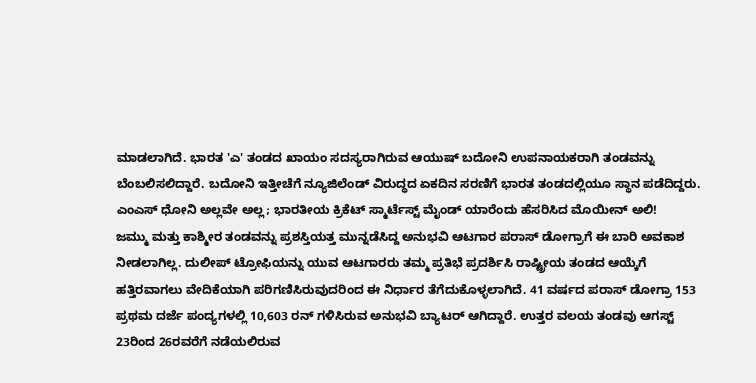ಮಾಡಲಾಗಿದೆ. ಭಾರತ 'ಎ' ತಂಡದ ಖಾಯಂ ಸದಸ್ಯರಾಗಿರುವ ಆಯುಷ್ ಬದೋನಿ ಉಪನಾಯಕರಾಗಿ ತಂಡವನ್ನು ಬೆಂಬಲಿಸಲಿದ್ದಾರೆ. ಬದೋನಿ ಇತ್ತೀಚೆಗೆ ನ್ಯೂಜಿಲೆಂಡ್ ವಿರುದ್ಧದ ಏಕದಿನ ಸರಣಿಗೆ ಭಾರತ ತಂಡದಲ್ಲಿಯೂ ಸ್ಥಾನ ಪಡೆದಿದ್ದರು.
ಎಂಎಸ್ ಧೋನಿ ಅಲ್ಲವೇ ಅಲ್ಲ; ಭಾರತೀಯ ಕ್ರಿಕೆಟ್ ಸ್ಮಾರ್ಟೆಸ್ಟ್ ಮೈಂಡ್ ಯಾರೆಂದು ಹೆಸರಿಸಿದ ಮೊಯೀನ್ ಅಲಿ!
ಜಮ್ಮು ಮತ್ತು ಕಾಶ್ಮೀರ ತಂಡವನ್ನು ಪ್ರಶಸ್ತಿಯತ್ತ ಮುನ್ನಡೆಸಿದ್ದ ಅನುಭವಿ ಆಟಗಾರ ಪರಾಸ್ ಡೋಗ್ರಾಗೆ ಈ ಬಾರಿ ಅವಕಾಶ ನೀಡಲಾಗಿಲ್ಲ. ದುಲೀಪ್ ಟ್ರೋಫಿಯನ್ನು ಯುವ ಆಟಗಾರರು ತಮ್ಮ ಪ್ರತಿಭೆ ಪ್ರದರ್ಶಿಸಿ ರಾಷ್ಟ್ರೀಯ ತಂಡದ ಆಯ್ಕೆಗೆ ಹತ್ತಿರವಾಗಲು ವೇದಿಕೆಯಾಗಿ ಪರಿಗಣಿಸಿರುವುದರಿಂದ ಈ ನಿರ್ಧಾರ ತೆಗೆದುಕೊಳ್ಳಲಾಗಿದೆ. 41 ವರ್ಷದ ಪರಾಸ್ ಡೋಗ್ರಾ 153 ಪ್ರಥಮ ದರ್ಜೆ ಪಂದ್ಯಗಳಲ್ಲಿ 10,603 ರನ್ ಗಳಿಸಿರುವ ಅನುಭವಿ ಬ್ಯಾಟರ್ ಆಗಿದ್ದಾರೆ. ಉತ್ತರ ವಲಯ ತಂಡವು ಆಗಸ್ಟ್ 23ರಿಂದ 26ರವರೆಗೆ ನಡೆಯಲಿರುವ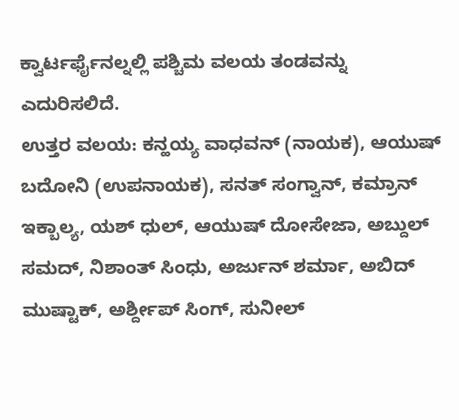ಕ್ವಾರ್ಟರ್ಫೈನಲ್ನಲ್ಲಿ ಪಶ್ಚಿಮ ವಲಯ ತಂಡವನ್ನು ಎದುರಿಸಲಿದೆ.
ಉತ್ತರ ವಲಯ: ಕನ್ಹಯ್ಯ ವಾಧವನ್ (ನಾಯಕ), ಆಯುಷ್ ಬದೋನಿ (ಉಪನಾಯಕ), ಸನತ್ ಸಂಗ್ವಾನ್, ಕಮ್ರಾನ್ ಇಕ್ಬಾಲ್ಯ, ಯಶ್ ಧುಲ್, ಆಯುಷ್ ದೋಸೇಜಾ, ಅಬ್ದುಲ್ ಸಮದ್, ನಿಶಾಂತ್ ಸಿಂಧು, ಅರ್ಜುನ್ ಶರ್ಮಾ, ಅಬಿದ್ ಮುಷ್ಟಾಕ್, ಅರ್ಶ್ದೀಪ್ ಸಿಂಗ್, ಸುನೀಲ್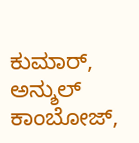ಕುಮಾರ್, ಅನ್ಶುಲ್ ಕಾಂಬೋಜ್,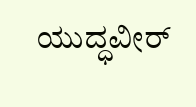ಯುದ್ಧವೀರ್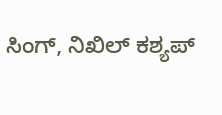ಸಿಂಗ್, ನಿಖಿಲ್ ಕಶ್ಯಪ್